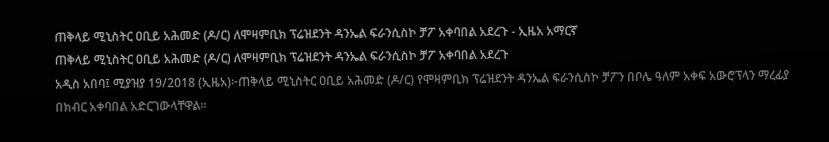ጠቅላይ ሚኒስትር ዐቢይ አሕመድ (ዶ/ር) ለሞዛምቢክ ፕሬዝደንት ዳንኤል ፍራንሲስኮ ቻፖ አቀባበል አደረጉ - ኢዜአ አማርኛ
ጠቅላይ ሚኒስትር ዐቢይ አሕመድ (ዶ/ር) ለሞዛምቢክ ፕሬዝደንት ዳንኤል ፍራንሲስኮ ቻፖ አቀባበል አደረጉ
አዲስ አበባ፤ ሚያዝያ 19/2018 (ኢዜአ)፦ጠቅላይ ሚኒስትር ዐቢይ አሕመድ (ዶ/ር) የሞዛምቢክ ፕሬዝደንት ዳንኤል ፍራንሲስኮ ቻፖን በቦሌ ዓለም አቀፍ አውሮፕላን ማረፊያ በክብር አቀባበል አድርገውላቸዋል።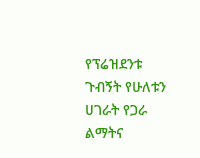የፕሬዝደንቱ ጉብኝት የሁለቱን ሀገራት የጋራ ልማትና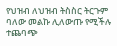የህዝብ ለህዝብ ትስስር ትርጉም ባለው መልኩ ሊለውጡ የሚችሉ ተጨባጭ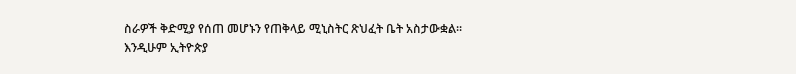ስራዎች ቅድሚያ የሰጠ መሆኑን የጠቅላይ ሚኒስትር ጽህፈት ቤት አስታውቋል፡፡
እንዲሁም ኢትዮጵያ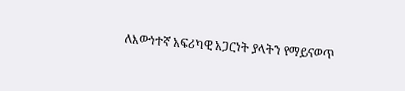ለእውነተኛ አፍሪካዊ አጋርነት ያላትን የማይናወጥ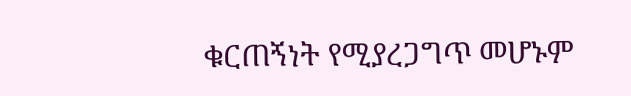ቁርጠኝነት የሚያረጋግጥ መሆኑም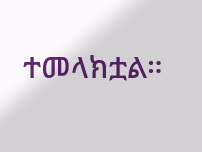ተመላክቷል።